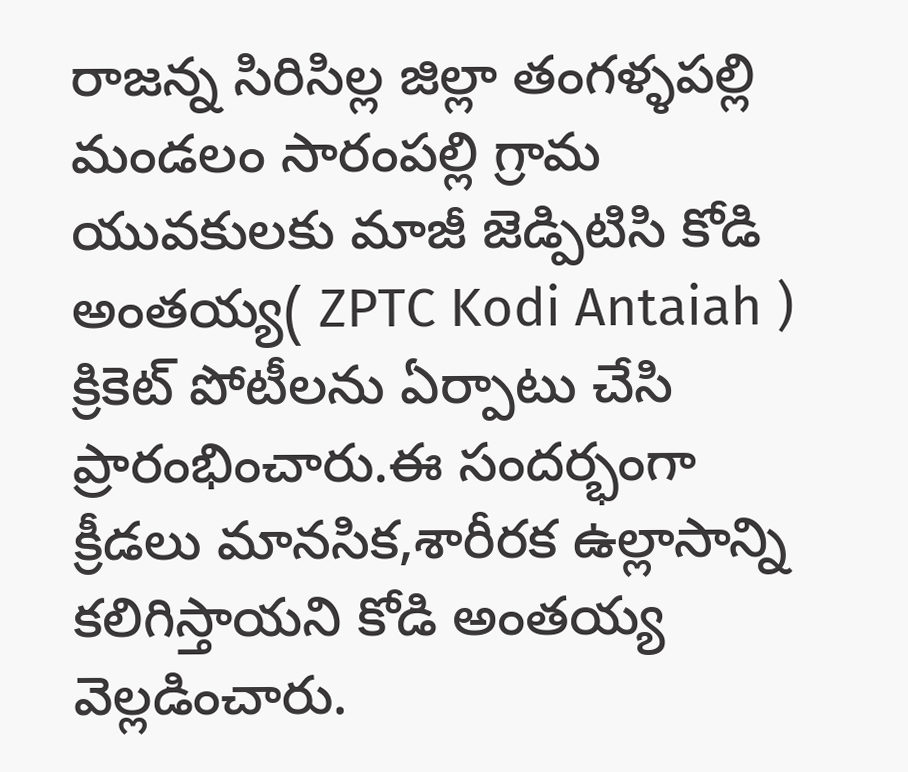రాజన్న సిరిసిల్ల జిల్లా తంగళ్ళపల్లి మండలం సారంపల్లి గ్రామ యువకులకు మాజీ జెడ్పిటిసి కోడి అంతయ్య( ZPTC Kodi Antaiah ) క్రికెట్ పోటీలను ఏర్పాటు చేసి ప్రారంభించారు.ఈ సందర్భంగా క్రీడలు మానసిక,శారీరక ఉల్లాసాన్ని కలిగిస్తాయని కోడి అంతయ్య వెల్లడించారు.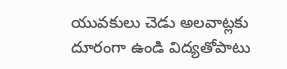యువకులు చెడు అలవాట్లకు దూరంగా ఉండి విద్యతోపాటు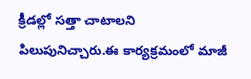క్రీడల్లో సత్తా చాటాలని పిలుపునిచ్చారు.ఈ కార్యక్రమంలో మాజీ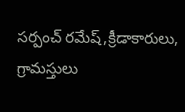సర్పంచ్ రమేష్,క్రీడాకారులు, గ్రామస్తులు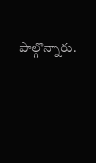పాల్గొన్నారు.